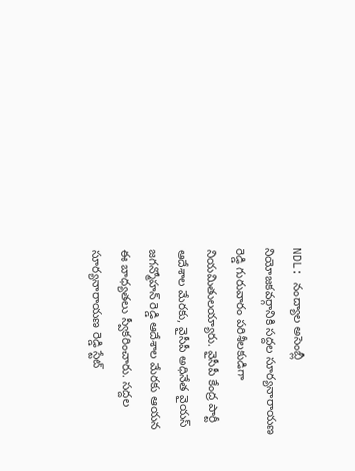NDL: నంద్యాల అసెంబ్లీ నియోజకవర్గానికి సద్దల సూర్యనారాయణ రెడ్డి గురువారం పరిశీలకుడిగా నియమితులయ్యారు. వైసీపీ కేంద్ర పార్టీ ఆదేశాల మేరకు, వైసీపీ అధినేత వైయస్ జగన్మోహన్ రెడ్డి ఆదేశాల మేరకు ఆయన ఈ బాధ్యతలు స్వీకరించారు. సద్దల సూర్యనారాయణ రెడ్డి స్టేట్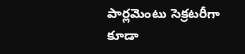పార్లమెంటు సెక్రటరీగా కూడా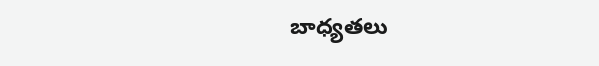బాధ్యతలు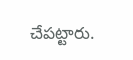చేపట్టారు.